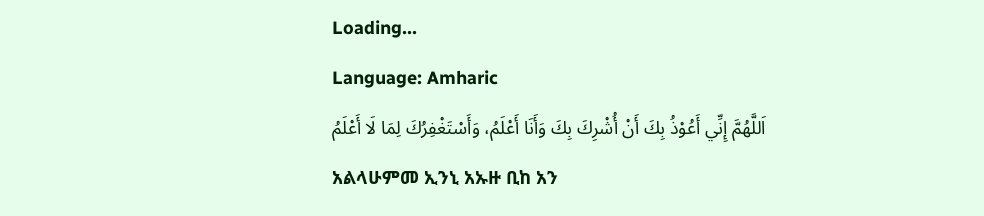Loading...
Language: Amharic
اَللَّهُمَّ إِنِّي أَعُوْذُ بِكَ أَنْ أُشْرِكَ بِكَ وَأَنَا أَعْلَمُ، وَأَسْتَغْفِرُكَ لِمَا لَا أَعْلَمُ
አልላሁምመ ኢንኒ አኡዙ ቢከ አን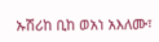ኡሽሪከ ቢከ ወአነ አእለሙ፣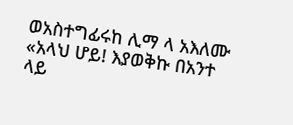ወአስተግፊሩከ ሊማ ላ አእለሙ
«አላህ ሆይ! እያወቅኩ በአንተ ላይ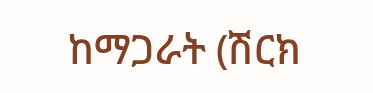ከማጋራት (ሽርክ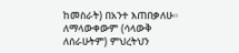ከመስራት) በአንተ እጠበቃለሁ። ለማላውቀውም (ሳላውቅ ለሰራሁትም) ምህረትህን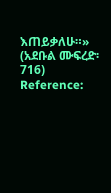እጠይቃለሁ።» (አደቡል ሙፍረድ፡ 716)
Reference: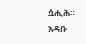ሷሒሕ። አዳቡ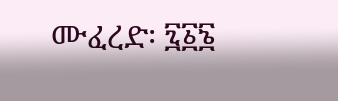ሙፈረድ፡ ፯፩፮